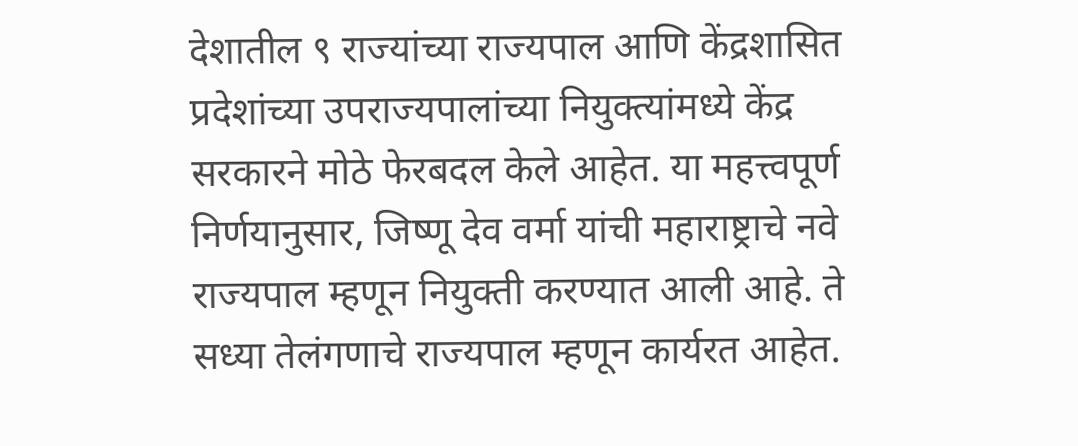देशातील ९ राज्यांच्या राज्यपाल आणि केंद्रशासित प्रदेशांच्या उपराज्यपालांच्या नियुक्त्यांमध्ये केंद्र सरकारने मोठे फेरबदल केले आहेत. या महत्त्वपूर्ण निर्णयानुसार, जिष्णू देव वर्मा यांची महाराष्ट्राचे नवे राज्यपाल म्हणून नियुक्ती करण्यात आली आहे. ते सध्या तेलंगणाचे राज्यपाल म्हणून कार्यरत आहेत.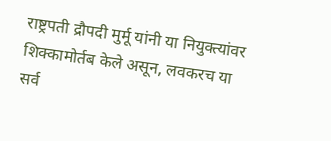राष्ट्रपती द्रौपदी मुर्मू यांनी या नियुक्त्यांवर शिक्कामोर्तब केले असून, लवकरच या सर्व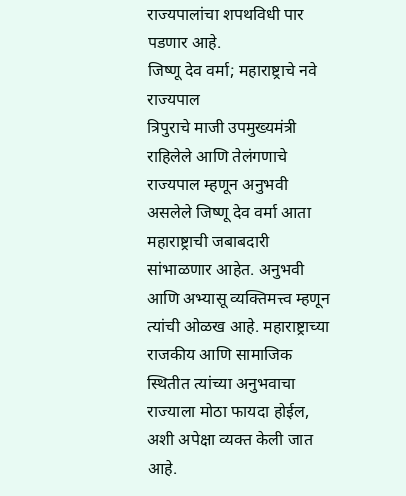राज्यपालांचा शपथविधी पार पडणार आहे.
जिष्णू देव वर्मा; महाराष्ट्राचे नवे राज्यपाल
त्रिपुराचे माजी उपमुख्यमंत्री राहिलेले आणि तेलंगणाचे राज्यपाल म्हणून अनुभवी असलेले जिष्णू देव वर्मा आता महाराष्ट्राची जबाबदारी सांभाळणार आहेत. अनुभवी आणि अभ्यासू व्यक्तिमत्त्व म्हणून त्यांची ओळख आहे. महाराष्ट्राच्या राजकीय आणि सामाजिक स्थितीत त्यांच्या अनुभवाचा राज्याला मोठा फायदा होईल, अशी अपेक्षा व्यक्त केली जात आहे.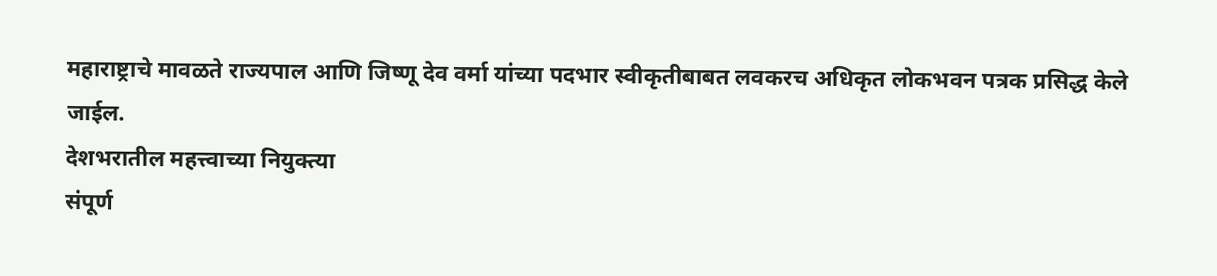महाराष्ट्राचे मावळते राज्यपाल आणि जिष्णू देव वर्मा यांच्या पदभार स्वीकृतीबाबत लवकरच अधिकृत लोकभवन पत्रक प्रसिद्ध केले जाईल.
देशभरातील महत्त्वाच्या नियुक्त्या
संपूर्ण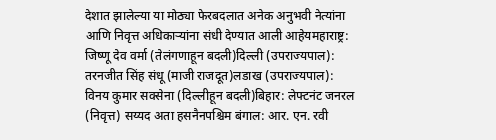देशात झालेल्या या मोठ्या फेरबदलात अनेक अनुभवी नेत्यांना आणि निवृत्त अधिकाऱ्यांना संधी देण्यात आली आहेयमहाराष्ट्र: जिष्णू देव वर्मा (तेलंगणाहून बदली)दिल्ली (उपराज्यपाल): तरनजीत सिंह संधू (माजी राजदूत)लडाख (उपराज्यपाल): विनय कुमार सक्सेना (दिल्लीहून बदली)बिहार: लेफ्टनंट जनरल (निवृत्त) सय्यद अता हसनैनपश्चिम बंगाल: आर. एन. रवी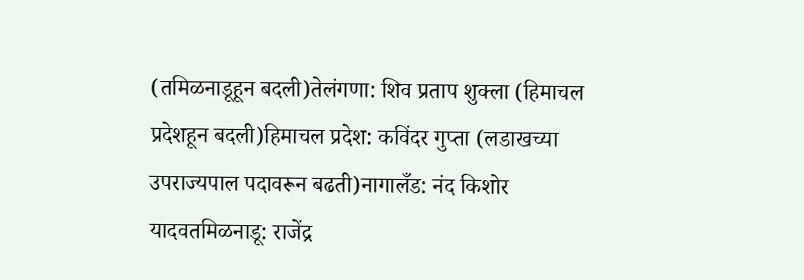(तमिळनाडूहून बदली)तेलंगणा: शिव प्रताप शुक्ला (हिमाचल प्रदेशहून बदली)हिमाचल प्रदेश: कविंदर गुप्ता (लडाखच्या उपराज्यपाल पदावरून बढती)नागालँड: नंद किशोर यादवतमिळनाडू: राजेंद्र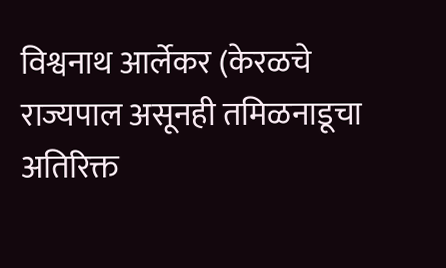विश्वनाथ आर्लेकर (केरळचे राज्यपाल असूनही तमिळनाडूचा अतिरिक्त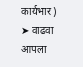कार्यभार)
➤ वाढवा आपला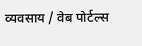व्यवसाय / वेब पोर्टल्स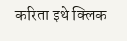करिता इथे क्लिक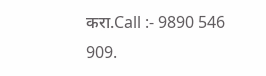करा.Call :- 9890 546 909.